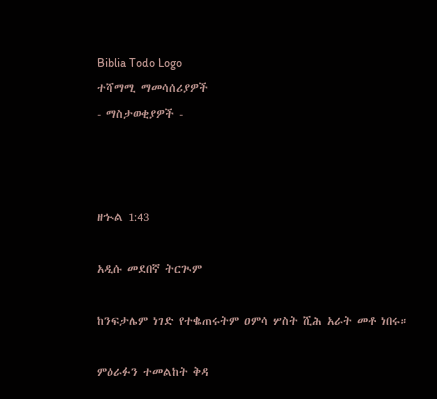Biblia Todo Logo
ተሻማሚ ማመሳሰሪያዎች
- ማስታወቂያዎች -



ዘኍል 1:43

አዲሱ መደበኛ ትርጒም

ከንፍታሌም ነገድ የተቈጠሩትም ዐምሳ ሦስት ሺሕ አራት መቶ ነበሩ።

ምዕራፉን ተመልከት ቅዳ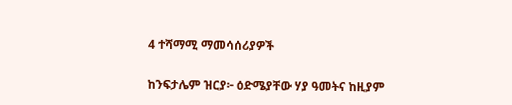4 ተሻማሚ ማመሳሰሪያዎች

ከንፍታሌም ዝርያ፦ ዕድሜያቸው ሃያ ዓመትና ከዚያም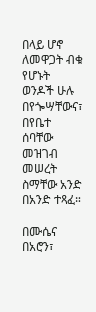በላይ ሆኖ ለመዋጋት ብቁ የሆኑት ወንዶች ሁሉ በየጐሣቸውና፣ በየቤተ ሰባቸው መዝገብ መሠረት ስማቸው አንድ በአንድ ተጻፈ።

በሙሴና በአሮን፣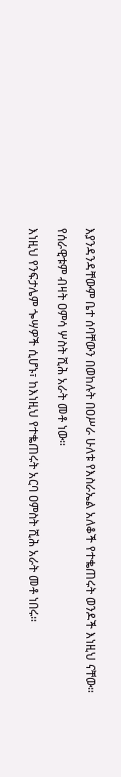እያንዳንዳቸውም ቤተ ሰባቸውን በወከሉት በዐሥራ ሁለቱ የእስራኤል አለቆች የተቈጠሩት ወንዶች እነዚህ ናቸው።

የሰራዊቱም ብዛት ዐምሳ ሦስት ሺሕ አራት መቶ ነው።

እነዚህ የንፍታሌም ጐሣዎች ሲሆኑ፣ ከእነዚህ የተቈጠሩት አርባ ዐምስት ሺሕ አራት መቶ ነበሩ።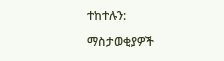ተከተሉን:

ማስታወቂያዎች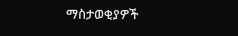ማስታወቂያዎች